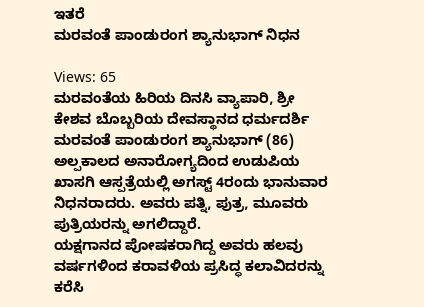ಇತರೆ
ಮರವಂತೆ ಪಾಂಡುರಂಗ ಶ್ಯಾನುಭಾಗ್ ನಿಧನ

Views: 65
ಮರವಂತೆಯ ಹಿರಿಯ ದಿನಸಿ ವ್ಯಾಪಾರಿ, ಶ್ರೀ ಕೇಶವ ಬೊಬ್ಬರಿಯ ದೇವಸ್ಥಾನದ ಧರ್ಮದರ್ಶಿ ಮರವಂತೆ ಪಾಂಡುರಂಗ ಶ್ಯಾನುಭಾಗ್ (86) ಅಲ್ಪಕಾಲದ ಅನಾರೋಗ್ಯದಿಂದ ಉಡುಪಿಯ ಖಾಸಗಿ ಆಸ್ಪತ್ರೆಯಲ್ಲಿ ಅಗಸ್ಟ್ 4ರಂದು ಭಾನುವಾರ ನಿಧನರಾದರು. ಅವರು ಪತ್ನಿ, ಪುತ್ರ, ಮೂವರು ಪುತ್ರಿಯರನ್ನು ಅಗಲಿದ್ದಾರೆ.
ಯಕ್ಷಗಾನದ ಪೋಷಕರಾಗಿದ್ದ ಅವರು ಹಲವು ವರ್ಷಗಳಿಂದ ಕರಾವಳಿಯ ಪ್ರಸಿದ್ಧ ಕಲಾವಿದರನ್ನು ಕರೆಸಿ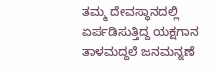ತಮ್ಮ ದೇವಸ್ಥಾನದಲ್ಲಿ ಏರ್ಪಡಿಸುತ್ತಿದ್ದ ಯಕ್ಷಗಾನ ತಾಳಮದ್ದಲೆ ಜನಮನ್ನಣೆ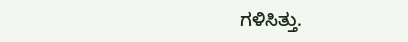ಗಳಿಸಿತ್ತು.